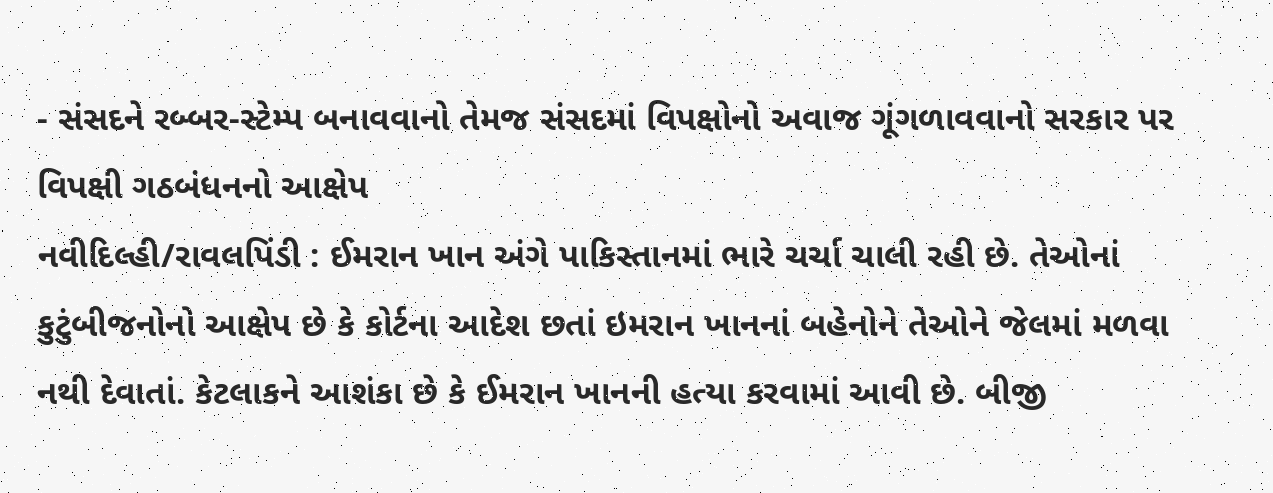- સંસદને રબ્બર-સ્ટેમ્પ બનાવવાનો તેમજ સંસદમાં વિપક્ષોનો અવાજ ગૂંગળાવવાનો સરકાર પર વિપક્ષી ગઠબંધનનો આક્ષેપ
નવીદિલ્હી/રાવલપિંડી : ઈમરાન ખાન અંગે પાકિસ્તાનમાં ભારે ચર્ચા ચાલી રહી છે. તેઓનાં કુટુંબીજનોનો આક્ષેપ છે કે કોર્ટના આદેશ છતાં ઇમરાન ખાનનાં બહેનોને તેઓને જેલમાં મળવા નથી દેવાતાં. કેટલાકને આશંકા છે કે ઈમરાન ખાનની હત્યા કરવામાં આવી છે. બીજી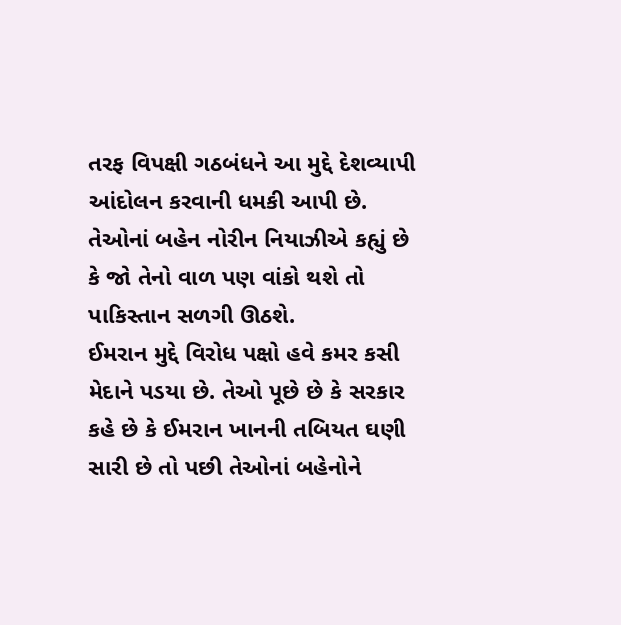તરફ વિપક્ષી ગઠબંધને આ મુદ્દે દેશવ્યાપી આંદોલન કરવાની ધમકી આપી છે. તેઓનાં બહેન નોરીન નિયાઝીએ કહ્યું છે કે જો તેનો વાળ પણ વાંકો થશે તો પાકિસ્તાન સળગી ઊઠશે.
ઈમરાન મુદ્દે વિરોધ પક્ષો હવે કમર કસી મેદાને પડયા છે. તેઓ પૂછે છે કે સરકાર કહે છે કે ઈમરાન ખાનની તબિયત ઘણી સારી છે તો પછી તેઓનાં બહેનોને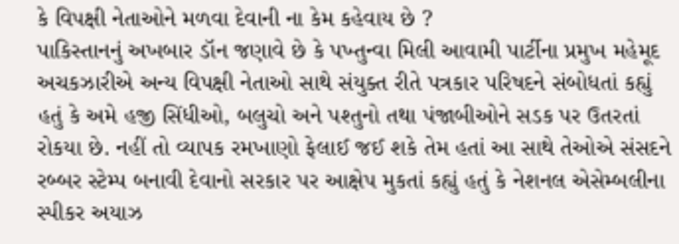કે વિપક્ષી નેતાઓને મળવા દેવાની ના કેમ કહેવાય છે ?
પાકિસ્તાનનું અખબાર ડૉન જણાવે છે કે પખ્તુન્વા મિલી આવામી પાર્ટીના પ્રમુખ મહેમૂદ અચકઝારીએ અન્ય વિપક્ષી નેતાઓ સાથે સંયુક્ત રીતે પત્રકાર પરિષદને સંબોધતાં કહ્યું હતું કે અમે હજી સિંધીઓ, બલુચો અને પશ્તુનો તથા પંજાબીઓને સડક પર ઉતરતાં રોકયા છે. નહીં તો વ્યાપક રમખાણો ફેલાઈ જઈ શકે તેમ હતાં આ સાથે તેઓએ સંસદને રબ્બર સ્ટેમ્પ બનાવી દેવાનો સરકાર પર આક્ષેપ મુકતાં કહ્યું હતું કે નેશનલ એસેમ્બલીના સ્પીકર અયાઝ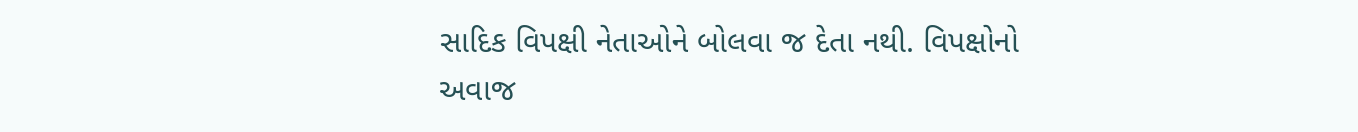સાદિક વિપક્ષી નેતાઓને બોલવા જ દેતા નથી. વિપક્ષોનો અવાજ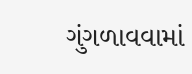ગુંગળાવવામાં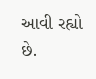આવી રહ્યો છે.